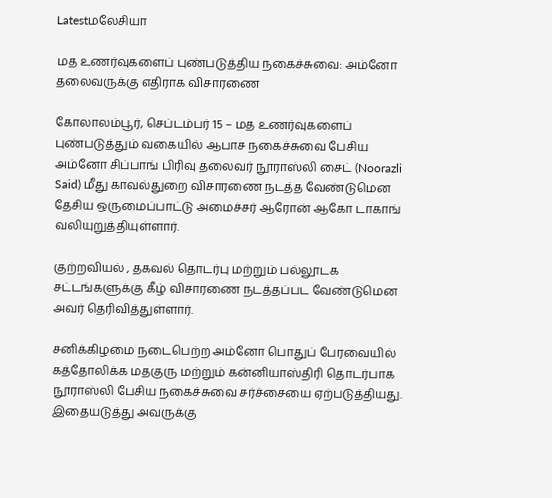Latestமலேசியா

மத உணர்வுகளைப் புண்படுத்திய நகைச்சுவை: அம்னோ தலைவருக்கு எதிராக விசாரணை

கோலாலம்பூர், செப்டம்பர் 15 – மத உணர்வுகளைப் புண்படுத்தும் வகையில் ஆபாச நகைச்சுவை பேசிய அம்னோ சிப்பாங் பிரிவு தலைவர் நூராஸ்லி சைட் (Noorazli Said) மீது காவல்துறை விசாரணை நடத்த வேண்டுமென தேசிய ஒருமைப்பாட்டு அமைச்சர் ஆரோன் ஆகோ டாகாங் வலியுறுத்தியுள்ளார்.

குற்றவியல் , தகவல் தொடர்பு மற்றும் பல்லூடக சட்டங்களுக்கு கீழ் விசாரணை நடத்தப்பட வேண்டுமென அவர் தெரிவித்துள்ளார்.

சனிக்கிழமை நடைபெற்ற அம்னோ பொதுப் பேரவையில் கத்தோலிக்க மதகுரு மற்றும் கன்னியாஸ்திரி தொடர்பாக நூராஸ்லி பேசிய நகைச்சுவை சர்ச்சையை ஏற்படுத்தியது. இதையடுத்து அவருக்கு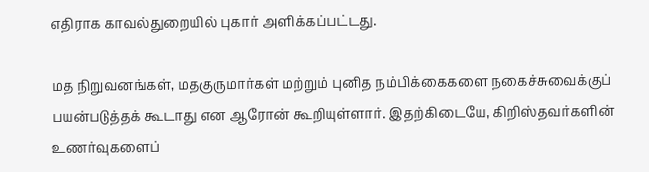எதிராக காவல்துறையில் புகார் அளிக்கப்பட்டது.

மத நிறுவனங்கள், மதகுருமார்கள் மற்றும் புனித நம்பிக்கைகளை நகைச்சுவைக்குப் பயன்படுத்தக் கூடாது என ஆரோன் கூறியுள்ளார். இதற்கிடையே, கிறிஸ்தவர்களின் உணர்வுகளைப்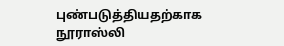புண்படுத்தியதற்காக நூராஸ்லி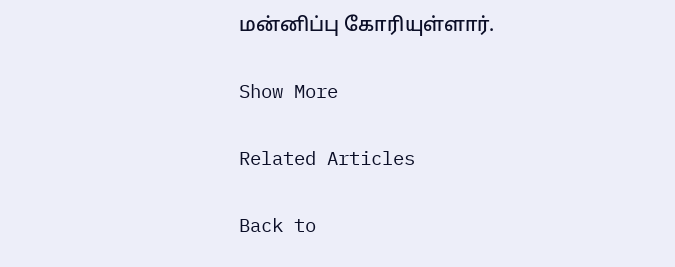மன்னிப்பு கோரியுள்ளார்.

Show More

Related Articles

Back to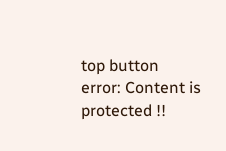top button
error: Content is protected !!